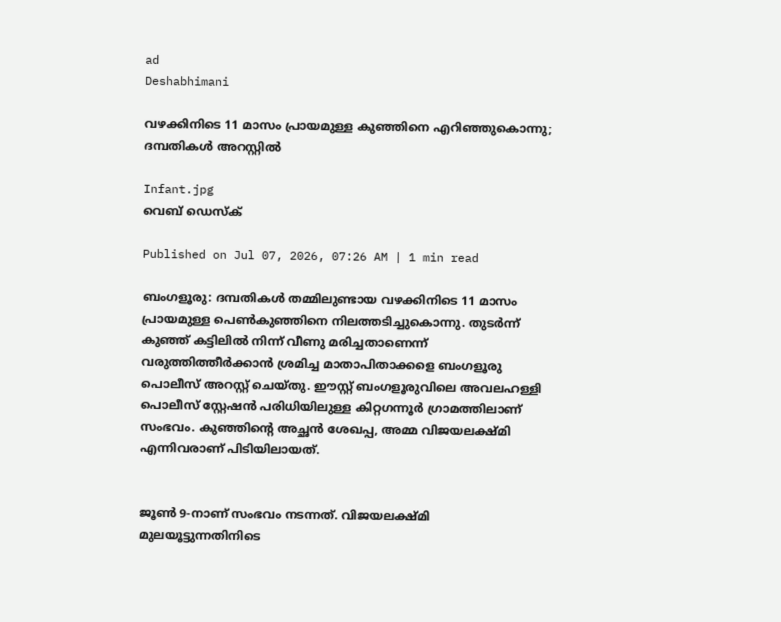ad
Deshabhimani

വഴക്കിനിടെ 11 മാസം പ്രായമുള്ള കുഞ്ഞിനെ എറിഞ്ഞുകൊന്നു; ദമ്പതികൾ അറസ്റ്റിൽ

Infant.jpg
വെബ് ഡെസ്ക്

Published on Jul 07, 2026, 07:26 AM | 1 min read

ബംഗളൂരു: ദമ്പതികൾ തമ്മിലുണ്ടായ വഴക്കിനിടെ 11 മാസം പ്രായമുള്ള പെൺകുഞ്ഞിനെ നിലത്തടിച്ചുകൊന്നു. തുടർന്ന് കുഞ്ഞ് കട്ടിലിൽ നിന്ന് വീണു മരിച്ചതാണെന്ന് വരുത്തിത്തീർക്കാൻ ശ്രമിച്ച മാതാപിതാക്കളെ ബംഗളൂരു പൊലീസ് അറസ്റ്റ് ചെയ്തു. ഈസ്റ്റ് ബംഗളൂരുവിലെ അവലഹള്ളി പൊലീസ് സ്റ്റേഷൻ പരിധിയിലുള്ള കിറ്റഗന്നൂർ ഗ്രാമത്തിലാണ് സംഭവം. കുഞ്ഞിന്റെ അച്ഛൻ ശേഖപ്പ, അമ്മ വിജയലക്ഷ്മി എന്നിവരാണ് പിടിയിലായത്.


ജൂൺ 9-നാണ് സംഭവം നടന്നത്. വിജയലക്ഷ്മി മുലയൂട്ടുന്നതിനിടെ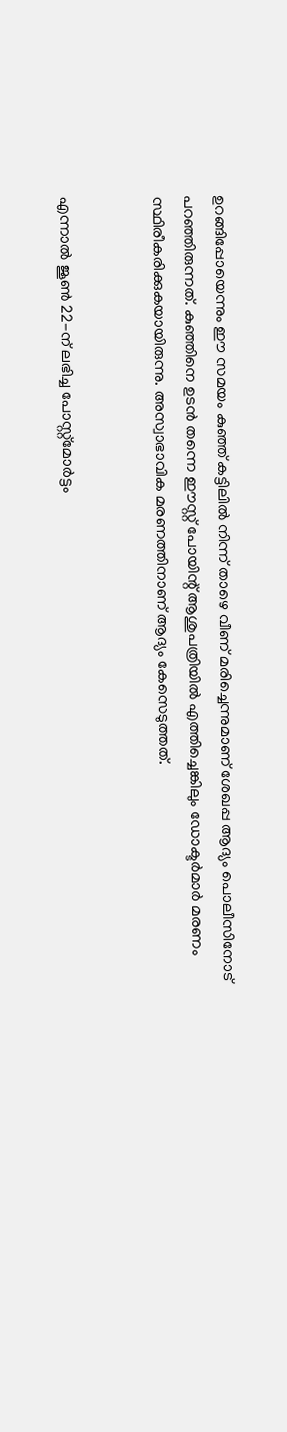ഉറങ്ങിപ്പോയെന്നും ഈ സമയം കുഞ്ഞ് കട്ടിലിൽ നിന്ന് താഴെ വീണ് മരിച്ചെന്നുമാണ് ശേഖപ്പ ആദ്യം പൊലീസിനോട് പറഞ്ഞിരുന്നത്. കുഞ്ഞിനെ ഉടൻ തന്നെ ഈസ്റ്റ് പോയിന്റ് ആശുപത്രിയിൽ എത്തിച്ചെങ്കിലും ഡോക്ടർമാർ മരണം സ്ഥിരീകരിക്കുകയായിരുന്നു. അസ്വാഭാവിക മരണത്തിനാണ് ആദ്യം കേസെടുത്തത്.


എന്നാൽ ജൂൺ 22-ന് ലഭിച്ച പോസ്റ്റ്‌മോർട്ടം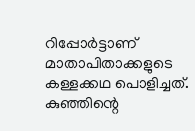റിപ്പോർട്ടാണ് മാതാപിതാക്കളുടെ കള്ളക്കഥ പൊളിച്ചത്. കുഞ്ഞിന്റെ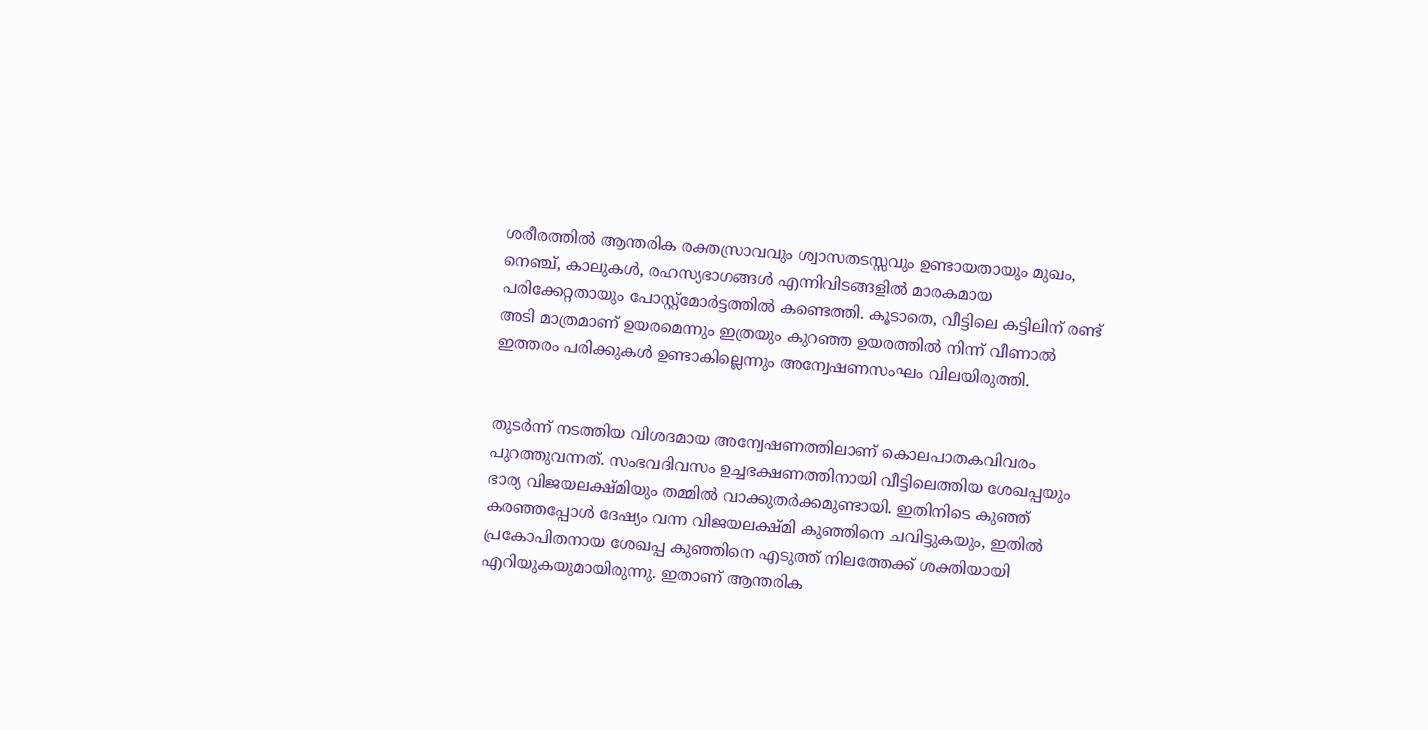ശരീരത്തിൽ ആന്തരിക രക്തസ്രാവവും ശ്വാസതടസ്സവും ഉണ്ടായതായും മുഖം, നെഞ്ച്, കാലുകൾ, രഹസ്യഭാഗങ്ങൾ എന്നിവിടങ്ങളിൽ മാരകമായ പരിക്കേറ്റതായും പോസ്റ്റ്‌മോർട്ടത്തിൽ കണ്ടെത്തി. കൂടാതെ, വീട്ടിലെ കട്ടിലിന് രണ്ട് അടി മാത്രമാണ് ഉയരമെന്നും ഇത്രയും കുറഞ്ഞ ഉയരത്തിൽ നിന്ന് വീണാൽ ഇത്തരം പരിക്കുകൾ ഉണ്ടാകില്ലെന്നും അന്വേഷണസംഘം വിലയിരുത്തി.


തുടർന്ന് നടത്തിയ വിശദമായ അന്വേഷണത്തിലാണ് കൊലപാതകവിവരം പുറത്തുവന്നത്. സംഭവദിവസം ഉച്ചഭക്ഷണത്തിനായി വീട്ടിലെത്തിയ ശേഖപ്പയും ഭാര്യ വിജയലക്ഷ്മിയും തമ്മിൽ വാക്കുതർക്കമുണ്ടായി. ഇതിനിടെ കുഞ്ഞ് കരഞ്ഞപ്പോൾ ദേഷ്യം വന്ന വിജയലക്ഷ്മി കുഞ്ഞിനെ ചവിട്ടുകയും, ഇതിൽ പ്രകോപിതനായ ശേഖപ്പ കുഞ്ഞിനെ എടുത്ത് നിലത്തേക്ക് ശക്തിയായി എറിയുകയുമായിരുന്നു. ഇതാണ് ആന്തരിക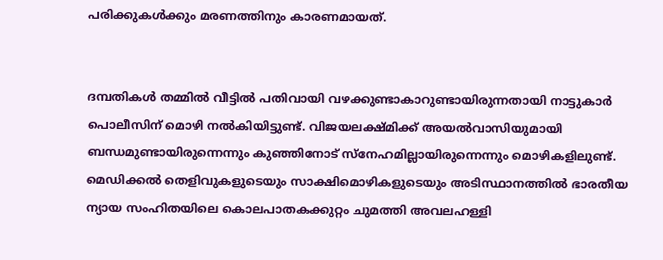പരിക്കുകൾക്കും മരണത്തിനും കാരണമായത്.


ദമ്പതികൾ തമ്മിൽ വീട്ടിൽ പതിവായി വഴക്കുണ്ടാകാറുണ്ടായിരുന്നതായി നാട്ടുകാർ പൊലീസിന് മൊഴി നൽകിയിട്ടുണ്ട്. വിജയലക്ഷ്മിക്ക് അയൽവാസിയുമായി ബന്ധമുണ്ടായിരുന്നെന്നും കുഞ്ഞിനോട് സ്നേഹമില്ലായിരുന്നെന്നും മൊഴികളിലുണ്ട്. മെഡിക്കൽ തെളിവുകളുടെയും സാക്ഷിമൊഴികളുടെയും അടിസ്ഥാനത്തിൽ ഭാരതീയ ന്യായ സംഹിതയിലെ കൊലപാതകക്കുറ്റം ചുമത്തി അവലഹള്ളി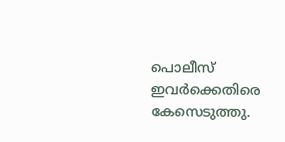പൊലീസ് ഇവർക്കെതിരെ കേസെടുത്തു.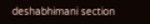deshabhimani section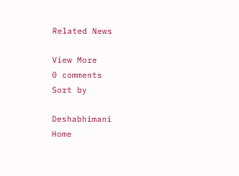Related News

View More
0 comments
Sort by

Deshabhimani
Home